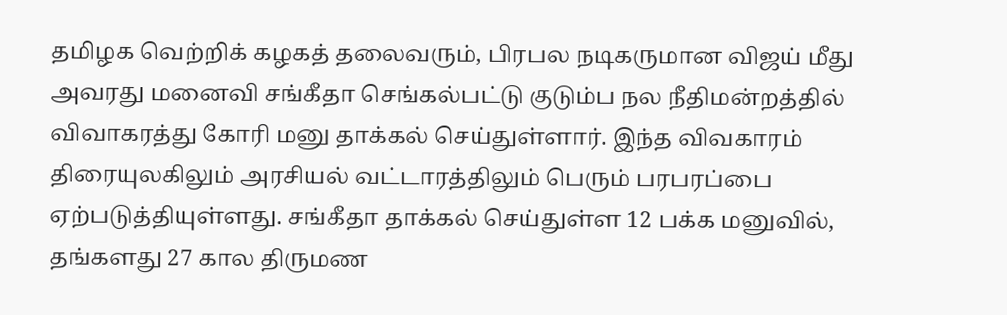தமிழக வெற்றிக் கழகத் தலைவரும், பிரபல நடிகருமான விஜய் மீது அவரது மனைவி சங்கீதா செங்கல்பட்டு குடும்ப நல நீதிமன்றத்தில் விவாகரத்து கோரி மனு தாக்கல் செய்துள்ளார். இந்த விவகாரம் திரையுலகிலும் அரசியல் வட்டாரத்திலும் பெரும் பரபரப்பை ஏற்படுத்தியுள்ளது. சங்கீதா தாக்கல் செய்துள்ள 12 பக்க மனுவில், தங்களது 27 கால திருமண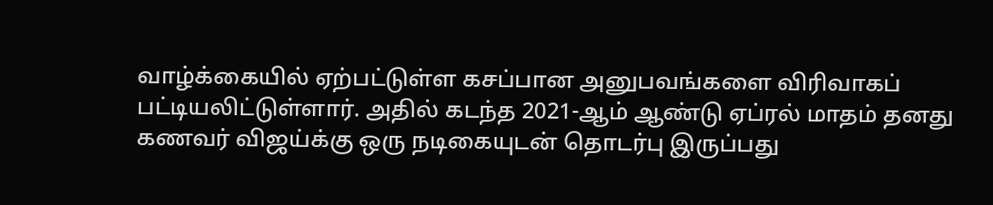வாழ்க்கையில் ஏற்பட்டுள்ள கசப்பான அனுபவங்களை விரிவாகப் பட்டியலிட்டுள்ளார். அதில் கடந்த 2021-ஆம் ஆண்டு ஏப்ரல் மாதம் தனது கணவர் விஜய்க்கு ஒரு நடிகையுடன் தொடர்பு இருப்பது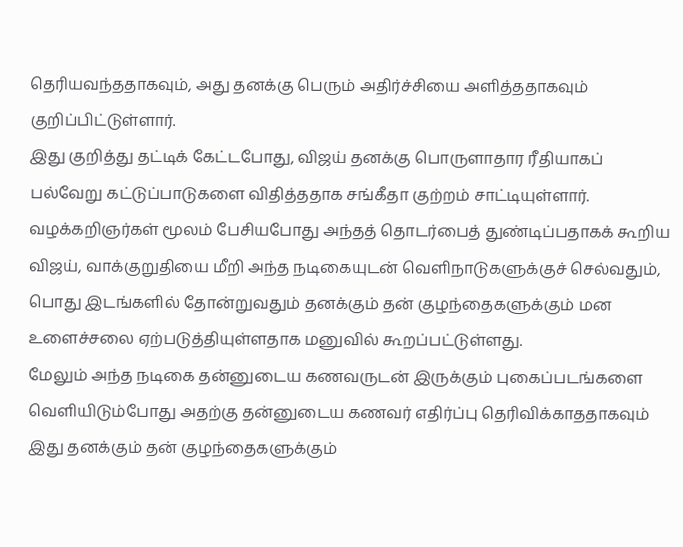தெரியவந்ததாகவும், அது தனக்கு பெரும் அதிர்ச்சியை அளித்ததாகவும் குறிப்பிட்டுள்ளார்.
இது குறித்து தட்டிக் கேட்டபோது, விஜய் தனக்கு பொருளாதார ரீதியாகப் பல்வேறு கட்டுப்பாடுகளை விதித்ததாக சங்கீதா குற்றம் சாட்டியுள்ளார். வழக்கறிஞர்கள் மூலம் பேசியபோது அந்தத் தொடர்பைத் துண்டிப்பதாகக் கூறிய விஜய், வாக்குறுதியை மீறி அந்த நடிகையுடன் வெளிநாடுகளுக்குச் செல்வதும், பொது இடங்களில் தோன்றுவதும் தனக்கும் தன் குழந்தைகளுக்கும் மன உளைச்சலை ஏற்படுத்தியுள்ளதாக மனுவில் கூறப்பட்டுள்ளது.
மேலும் அந்த நடிகை தன்னுடைய கணவருடன் இருக்கும் புகைப்படங்களை வெளியிடும்போது அதற்கு தன்னுடைய கணவர் எதிர்ப்பு தெரிவிக்காததாகவும் இது தனக்கும் தன் குழந்தைகளுக்கும்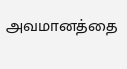அவமானத்தை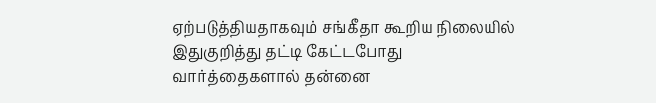ஏற்படுத்தியதாகவும் சங்கீதா கூறிய நிலையில் இதுகுறித்து தட்டி கேட்டபோது வார்த்தைகளால் தன்னை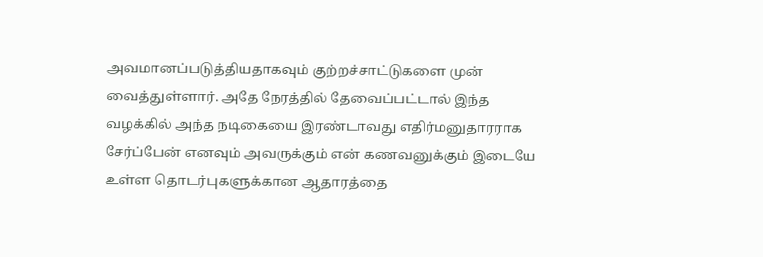அவமானப்படுத்தியதாகவும் குற்றச்சாட்டுகளை முன் வைத்துள்ளார். அதே நேரத்தில் தேவைப்பட்டால் இந்த வழக்கில் அந்த நடிகையை இரண்டாவது எதிர்மனுதாரராக சேர்ப்பேன் எனவும் அவருக்கும் என் கணவனுக்கும் இடையே உள்ள தொடர்புகளுக்கான ஆதாரத்தை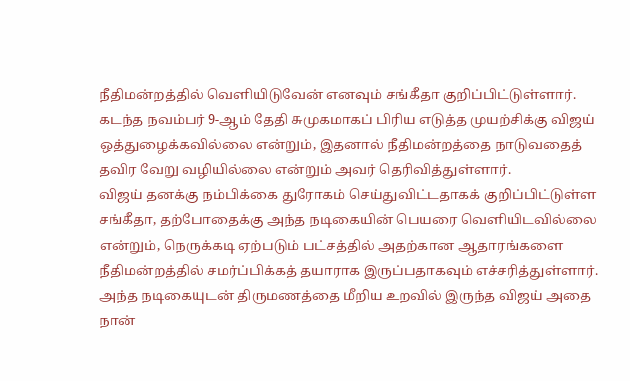நீதிமன்றத்தில் வெளியிடுவேன் எனவும் சங்கீதா குறிப்பிட்டுள்ளார்.
கடந்த நவம்பர் 9-ஆம் தேதி சுமுகமாகப் பிரிய எடுத்த முயற்சிக்கு விஜய் ஒத்துழைக்கவில்லை என்றும், இதனால் நீதிமன்றத்தை நாடுவதைத் தவிர வேறு வழியில்லை என்றும் அவர் தெரிவித்துள்ளார்.
விஜய் தனக்கு நம்பிக்கை துரோகம் செய்துவிட்டதாகக் குறிப்பிட்டுள்ள சங்கீதா, தற்போதைக்கு அந்த நடிகையின் பெயரை வெளியிடவில்லை என்றும், நெருக்கடி ஏற்படும் பட்சத்தில் அதற்கான ஆதாரங்களை நீதிமன்றத்தில் சமர்ப்பிக்கத் தயாராக இருப்பதாகவும் எச்சரித்துள்ளார்.
அந்த நடிகையுடன் திருமணத்தை மீறிய உறவில் இருந்த விஜய் அதை நான்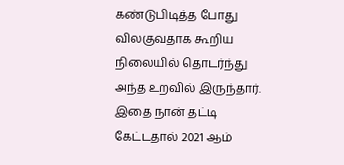கண்டுபிடித்த போது விலகுவதாக கூறிய நிலையில் தொடர்ந்து அந்த உறவில் இருந்தார். இதை நான் தட்டி கேட்டதால் 2021 ஆம்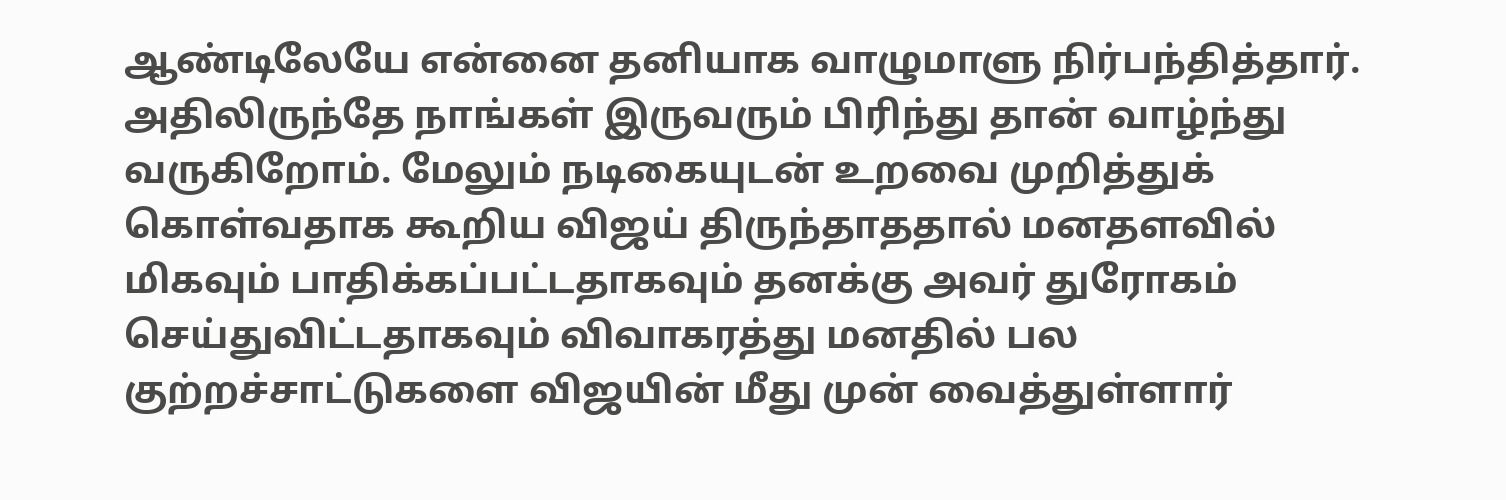ஆண்டிலேயே என்னை தனியாக வாழுமாளு நிர்பந்தித்தார். அதிலிருந்தே நாங்கள் இருவரும் பிரிந்து தான் வாழ்ந்து வருகிறோம். மேலும் நடிகையுடன் உறவை முறித்துக் கொள்வதாக கூறிய விஜய் திருந்தாததால் மனதளவில் மிகவும் பாதிக்கப்பட்டதாகவும் தனக்கு அவர் துரோகம் செய்துவிட்டதாகவும் விவாகரத்து மனதில் பல குற்றச்சாட்டுகளை விஜயின் மீது முன் வைத்துள்ளார்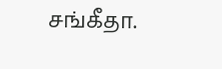சங்கீதா.